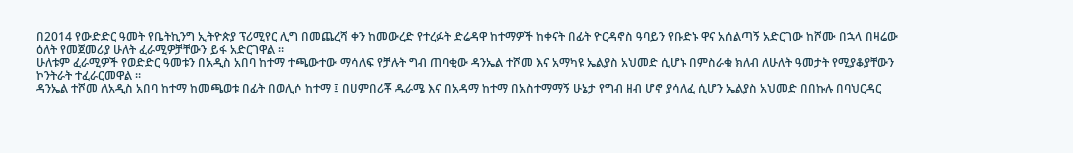በ2014 የውድድር ዓመት የቤትኪንግ ኢትዮጵያ ፕሪሚየር ሊግ በመጨረሻ ቀን ከመውረድ የተረፉት ድሬዳዋ ከተማዎች ከቀናት በፊት ዮርዳኖስ ዓባይን የቡድኑ ዋና አሰልጣኝ አድርገው ከሾሙ በኋላ በዛሬው ዕለት የመጀመሪያ ሁለት ፈራሚዎቻቸውን ይፋ አድርገዋል ።
ሁለቱም ፈራሚዎች የወድድር ዓመቱን በአዲስ አበባ ከተማ ተጫውተው ማሳለፍ የቻሉት ግብ ጠባቂው ዳንኤል ተሾመ እና አማካዩ ኤልያስ አህመድ ሲሆኑ በምስራቁ ክለብ ለሁለት ዓመታት የሚያቆያቸውን ኮንትራት ተፈራርመዋል ።
ዳንኤል ተሾመ ለአዲስ አበባ ከተማ ከመጫወቱ በፊት በወሊሶ ከተማ ፤ በሀምበሪቾ ዱራሜ እና በአዳማ ከተማ በአስተማማኝ ሁኔታ የግብ ዘብ ሆኖ ያሳለፈ ሲሆን ኤልያስ አህመድ በበኩሉ በባህርዳር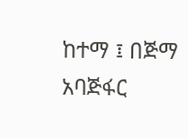ከተማ ፤ በጅማ አባጅፋር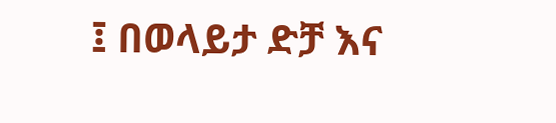፤ በወላይታ ድቻ እና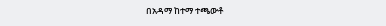በአዳማ ከተማ ተጫውቶ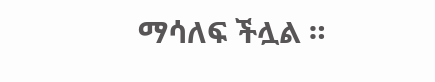ማሳለፍ ችሏል ።